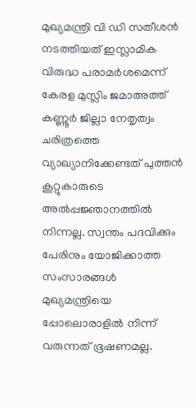മുഖ്യമന്ത്രി വി ഡി സതീശൻ നടത്തിയത് ഇസ്ലാമിക വിരുദ്ധ പരാമർശമെന്ന് കേരള മുസ്ലിം ജമാഅത്ത് കണ്ണൂർ ജില്ലാ നേതൃത്വം
ചരിത്രത്തെ വ്യാഖ്യാനിക്കേണ്ടത് പുത്തൻ കൂറ്റുകാരുടെ അൽപ്പജ്ഞാനത്തിൽ നിന്നല്ല. സ്വന്തം പദവിക്കും പേരിനും യോജിക്കാത്ത സംസാരങ്ങൾ മുഖ്യമന്ത്രിയെ പ്പോലൊരാളിൽ നിന്ന് വരുന്നത് ഭൂഷണമല്ല.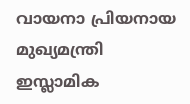വായനാ പ്രിയനായ മുഖ്യമന്ത്രി ഇസ്ലാമിക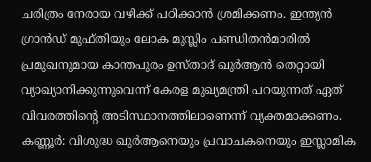ചരിത്രം നേരായ വഴിക്ക് പഠിക്കാൻ ശ്രമിക്കണം. ഇന്ത്യൻ ഗ്രാൻഡ് മുഫ്തിയും ലോക മുസ്ലിം പണ്ഡിതൻമാരിൽ പ്രമുഖനുമായ കാന്തപുരം ഉസ്താദ് ഖുർആൻ തെറ്റായി വ്യാഖ്യാനിക്കുന്നുവെന്ന് കേരള മുഖ്യമന്ത്രി പറയുന്നത് ഏത് വിവരത്തിന്റെ അടിസ്ഥാനത്തിലാണെന്ന് വ്യക്തമാക്കണം.
കണ്ണൂർ: വിശുദ്ധ ഖുർആനെയും പ്രവാചകനെയും ഇസ്ലാമിക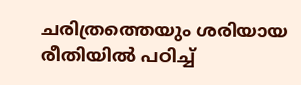ചരിത്രത്തെയും ശരിയായ രീതിയിൽ പഠിച്ച്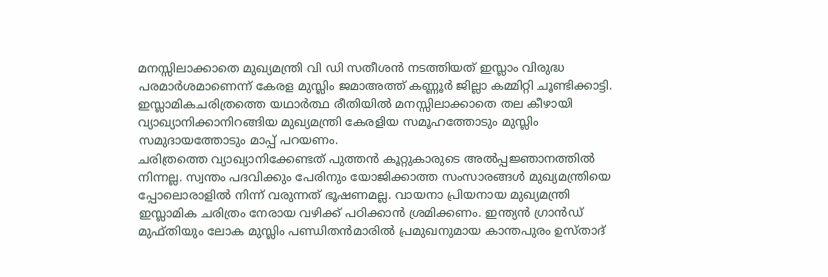മനസ്സിലാക്കാതെ മുഖ്യമന്ത്രി വി ഡി സതീശൻ നടത്തിയത് ഇസ്ലാം വിരുദ്ധ പരമാർശമാണെന്ന് കേരള മുസ്ലിം ജമാഅത്ത് കണ്ണൂർ ജില്ലാ കമ്മിറ്റി ചൂണ്ടിക്കാട്ടി. ഇസ്ലാമികചരിത്രത്തെ യഥാർത്ഥ രീതിയിൽ മനസ്സിലാക്കാതെ തല കീഴായി വ്യാഖ്യാനിക്കാനിറങ്ങിയ മുഖ്യമന്ത്രി കേരളിയ സമൂഹത്തോടും മുസ്ലിം സമുദായത്തോടും മാപ്പ് പറയണം.
ചരിത്രത്തെ വ്യാഖ്യാനിക്കേണ്ടത് പുത്തൻ കൂറ്റുകാരുടെ അൽപ്പജ്ഞാനത്തിൽ നിന്നല്ല. സ്വന്തം പദവിക്കും പേരിനും യോജിക്കാത്ത സംസാരങ്ങൾ മുഖ്യമന്ത്രിയെ പ്പോലൊരാളിൽ നിന്ന് വരുന്നത് ഭൂഷണമല്ല. വായനാ പ്രിയനായ മുഖ്യമന്ത്രി ഇസ്ലാമിക ചരിത്രം നേരായ വഴിക്ക് പഠിക്കാൻ ശ്രമിക്കണം. ഇന്ത്യൻ ഗ്രാൻഡ് മുഫ്തിയും ലോക മുസ്ലിം പണ്ഡിതൻമാരിൽ പ്രമുഖനുമായ കാന്തപുരം ഉസ്താദ്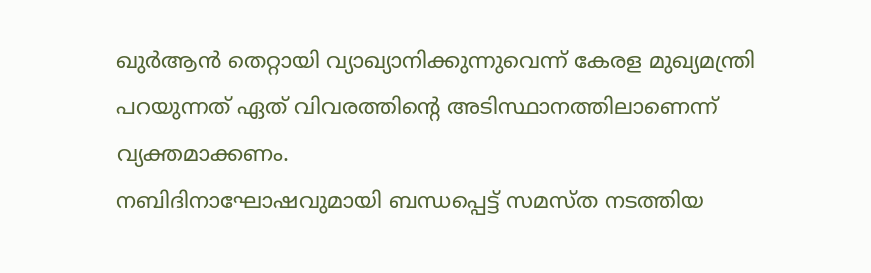ഖുർആൻ തെറ്റായി വ്യാഖ്യാനിക്കുന്നുവെന്ന് കേരള മുഖ്യമന്ത്രി പറയുന്നത് ഏത് വിവരത്തിന്റെ അടിസ്ഥാനത്തിലാണെന്ന് വ്യക്തമാക്കണം.
നബിദിനാഘോഷവുമായി ബന്ധപ്പെട്ട് സമസ്ത നടത്തിയ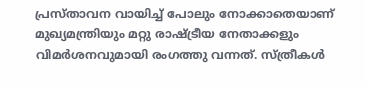പ്രസ്താവന വായിച്ച് പോലും നോക്കാതെയാണ് മുഖ്യമന്ത്രിയും മറ്റു രാഷ്ട്രീയ നേതാക്കളും വിമർശനവുമായി രംഗത്തു വന്നത്. സ്ത്രീകൾ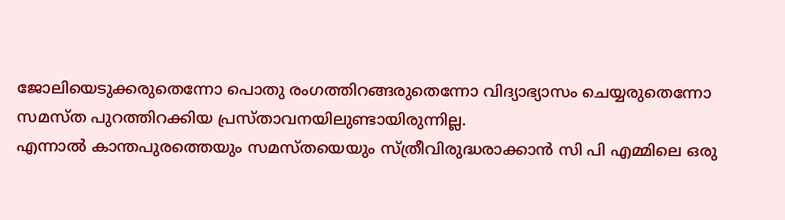ജോലിയെടുക്കരുതെന്നോ പൊതു രംഗത്തിറങ്ങരുതെന്നോ വിദ്യാഭ്യാസം ചെയ്യരുതെന്നോ സമസ്ത പുറത്തിറക്കിയ പ്രസ്താവനയിലുണ്ടായിരുന്നില്ല.
എന്നാൽ കാന്തപുരത്തെയും സമസ്തയെയും സ്ത്രീവിരുദ്ധരാക്കാൻ സി പി എമ്മിലെ ഒരു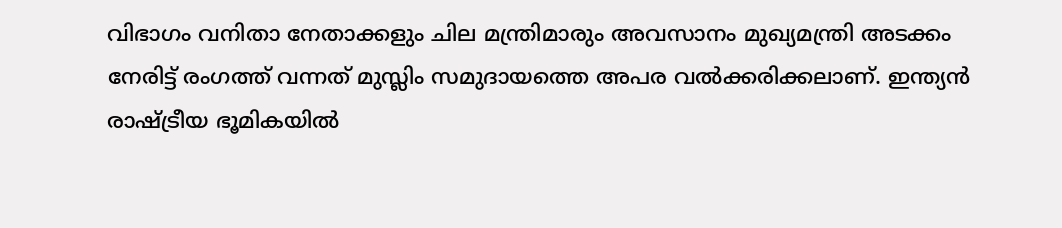വിഭാഗം വനിതാ നേതാക്കളും ചില മന്ത്രിമാരും അവസാനം മുഖ്യമന്ത്രി അടക്കം നേരിട്ട് രംഗത്ത് വന്നത് മുസ്ലിം സമുദായത്തെ അപര വൽക്കരിക്കലാണ്. ഇന്ത്യൻ രാഷ്ട്രീയ ഭൂമികയിൽ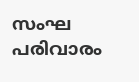സംഘ പരിവാരം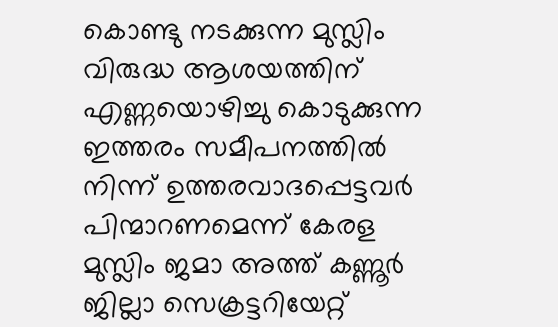കൊണ്ടു നടക്കുന്ന മുസ്ലിം വിരുദ്ധ ആശയത്തിന് എണ്ണയൊഴിച്ചു കൊടുക്കുന്ന ഇത്തരം സമീപനത്തിൽ നിന്ന് ഉത്തരവാദപ്പെട്ടവർ പിന്മാറണമെന്ന് കേരള മുസ്ലിം ജമാ അത്ത് കണ്ണൂർ ജില്ലാ സെക്രട്ടറിയേറ്റ്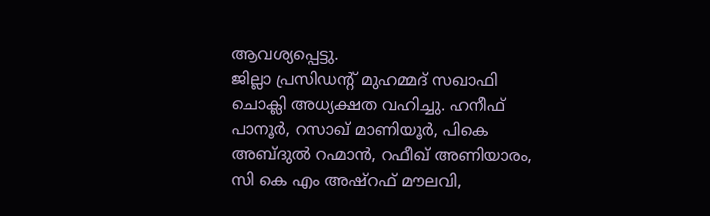ആവശ്യപ്പെട്ടു.
ജില്ലാ പ്രസിഡന്റ് മുഹമ്മദ് സഖാഫി ചൊക്ലി അധ്യക്ഷത വഹിച്ചു. ഹനീഫ് പാനൂർ, റസാഖ് മാണിയൂർ, പികെ അബ്ദുൽ റഹ്മാൻ, റഫീഖ് അണിയാരം, സി കെ എം അഷ്റഫ് മൗലവി,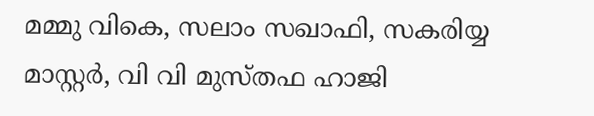മമ്മു വികെ, സലാം സഖാഫി, സകരിയ്യ മാസ്റ്റർ, വി വി മുസ്തഫ ഹാജി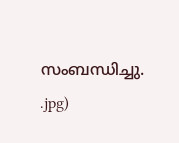സംബന്ധിച്ചു.
.jpg)